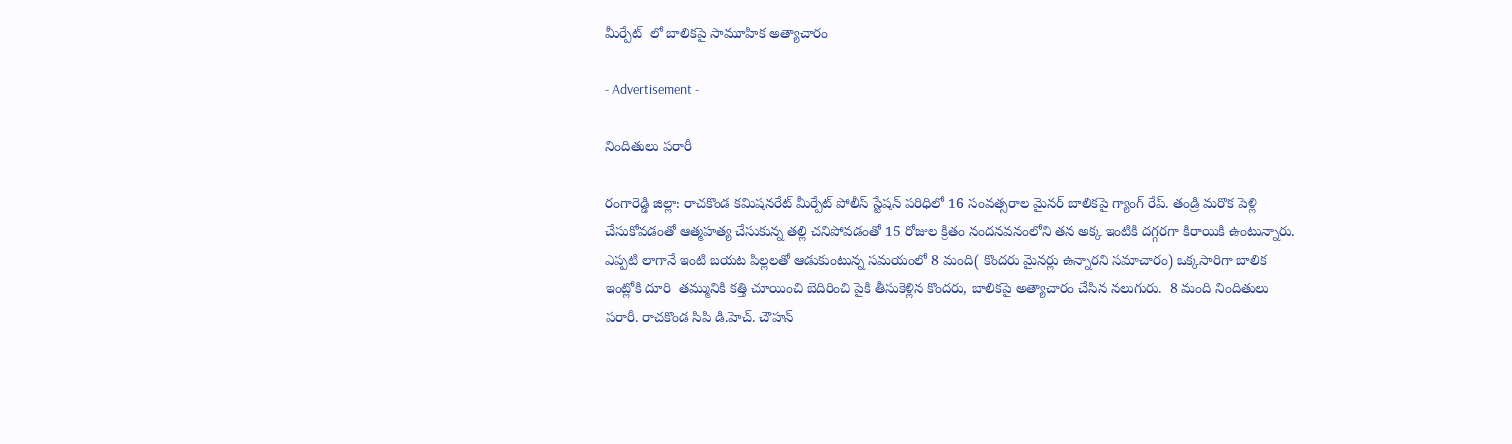మీర్పేట్  లో బాలికపై సామూహిక అత్యాచారం

- Advertisement -

నిందితులు పరారీ

రంగారెడ్డి జిల్లా: రాచకొండ కమిషనరేట్ మీర్పేట్ పోలీస్ స్టేషన్ పరిధిలో 16 సంవత్సరాల మైనర్ బాలికపై గ్యాంగ్ రేప్. తండ్రి మరొక పెళ్లి చేసుకోవడంతో ఆత్మహత్య చేసుకున్న తల్లి చనిపోవడంతో 15 రోజుల క్రితం నందనవనంలోని తన అక్క ఇంటికి దగ్గరగా కిరాయికి ఉంటున్నారు. ఎప్పటి లాగానే ఇంటి బయట పిల్లలతో ఆడుకుంటున్న సమయంలో 8 మంది( కొందరు మైనర్లు ఉన్నారని సమాచారం) ఒక్కసారిగా బాలిక ఇంట్లోకి దూరి  తమ్మునికి కత్తి చూయించి బెదిరించి పైకి తీసుకెళ్లిన కొందరు, బాలికపై అత్యాచారం చేసిన నలుగురు.  8 మంది నిందితులు పరారీ. రాచకొండ సిపి డి.హెచ్. చౌహన్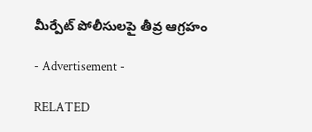మీర్పేట్ పోలీసులపై తీవ్ర ఆగ్రహం

- Advertisement -

RELATED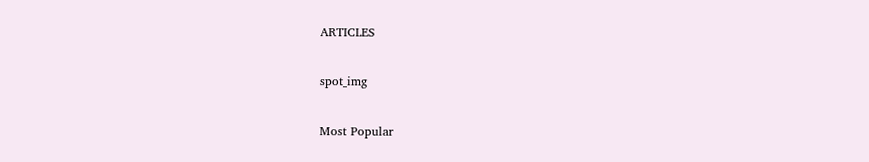ARTICLES

spot_img

Most Popular